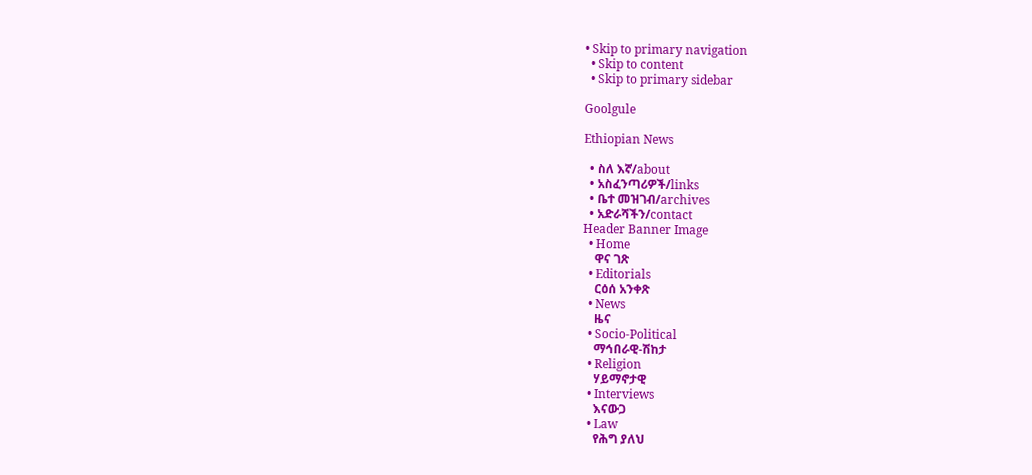• Skip to primary navigation
  • Skip to content
  • Skip to primary sidebar

Goolgule

Ethiopian News

  • ስለ እኛ/about
  • አስፈንጣሪዎች/links
  • ቤተ መዝገብ/archives
  • አድራሻችን/contact
Header Banner Image
  • Home
    ዋና ገጽ
  • Editorials
    ርዕሰ አንቀጽ
  • News
    ዜና
  • Socio-Political
    ማኅበራዊ-ሽከታ
  • Religion
    ሃይማኖታዊ
  • Interviews
    እናውጋ
  • Law
    የሕግ ያለህ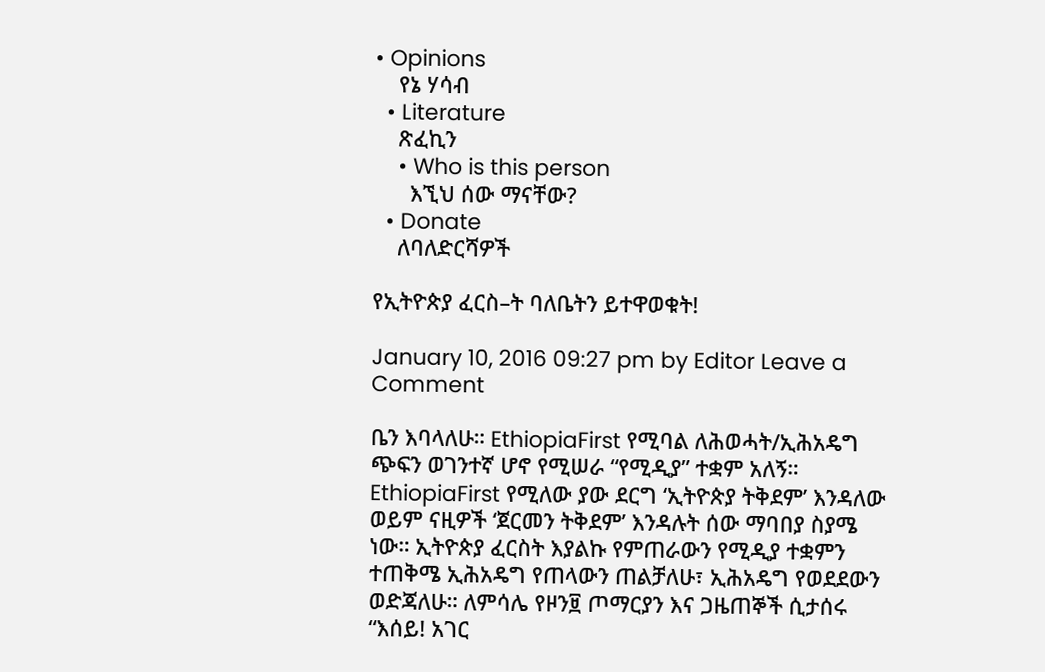• Opinions
    የኔ ሃሳብ
  • Literature
    ጽፈኪን
    • Who is this person
      እኚህ ሰው ማናቸው?
  • Donate
    ለባለድርሻዎች

የኢትዮጵያ ፈርስ–ት ባለቤትን ይተዋወቁት!

January 10, 2016 09:27 pm by Editor Leave a Comment

ቤን እባላለሁ። EthiopiaFirst የሚባል ለሕወሓት/ኢሕአዴግ ጭፍን ወገንተኛ ሆኖ የሚሠራ “የሚዲያ” ተቋም አለኝ። EthiopiaFirst የሚለው ያው ደርግ ‘ኢትዮጵያ ትቅደም’ እንዳለው ወይም ናዚዎች ‘ጀርመን ትቅደም’ እንዳሉት ሰው ማባበያ ስያሜ ነው። ኢትዮጵያ ፈርስት እያልኩ የምጠራውን የሚዲያ ተቋምን ተጠቅሜ ኢሕአዴግ የጠላውን ጠልቻለሁ፣ ኢሕአዴግ የወደደውን ወድጃለሁ። ለምሳሌ የዞን፱ ጦማርያን እና ጋዜጠኞች ሲታሰሩ “እሰይ! አገር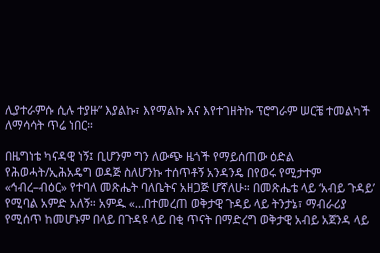ሊያተራምሱ ሲሉ ተያዙ” እያልኩ፣ እየማልኩ እና እየተገዘትኩ ፕሮግራም ሠርቼ ተመልካች ለማሳሳት ጥሬ ነበር።

በዜግነቴ ካናዳዊ ነኝ፤ ቢሆንም ግን ለውጭ ዜጎች የማይሰጠው ዕድል የሕወሓት/ኢሕአዴግ ወዳጅ ስለሆንኩ ተሰጥቶኝ አንዳንዴ በየወሩ የሚታተም «ኅብረ–ብዕር» የተባለ መጽሔት ባለቤትና አዘጋጅ ሆኛለሁ። በመጽሔቴ ላይ ‘አብይ ጉዳይ’ የሚባል አምድ አለኝ። አምዱ «…በተመረጠ ወቅታዊ ጉዳይ ላይ ትንታኔ፣ ማብራሪያ የሚሰጥ ከመሆኑም በላይ በጉዳዩ ላይ በቂ ጥናት በማድረግ ወቅታዊ አብይ አጀንዳ ላይ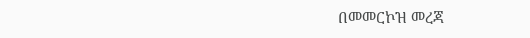በመመርኮዝ መረጃ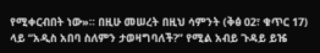የሚቀርብበት ነው»። በዚሁ መሠረት በዚህ ሳምንት (ቅፅ 02፣ ቁጥር 17) ላይ “አዲስ አበባ ስለምን ታወዛግባለች?” የሚል አብይ ጉዳይ ይዤ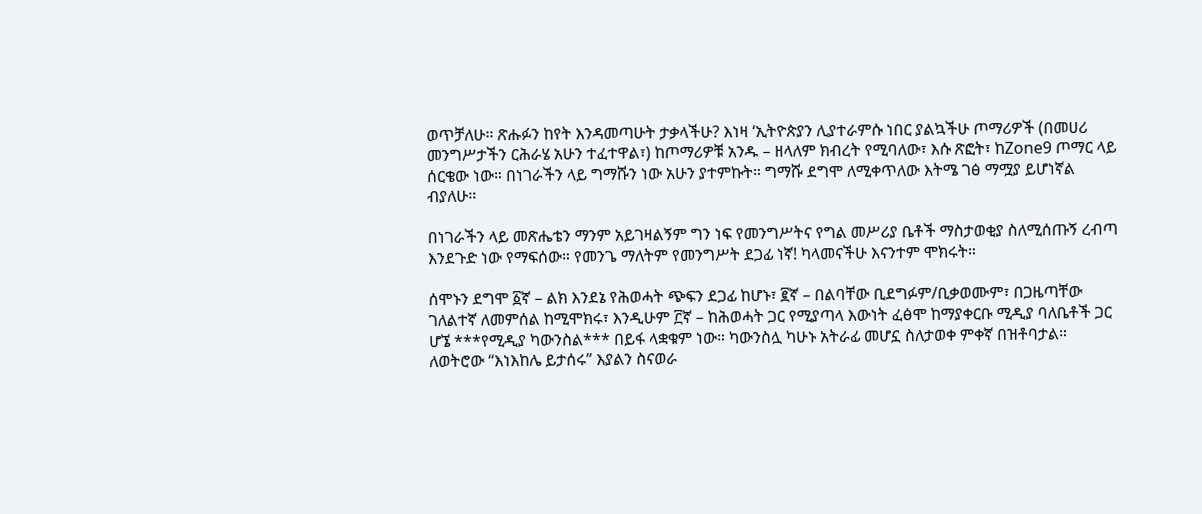ወጥቻለሁ። ጽሑፉን ከየት እንዳመጣሁት ታቃላችሁ? እነዛ ‘ኢትዮጵያን ሊያተራምሱ ነበር ያልኳችሁ ጦማሪዎች (በመሀሪ መንግሥታችን ርሕራሄ አሁን ተፈተዋል፣) ከጦማሪዎቹ አንዱ – ዘላለም ክብረት የሚባለው፣ እሱ ጽፎት፣ ከZone9 ጦማር ላይ ሰርቄው ነው። በነገራችን ላይ ግማሹን ነው አሁን ያተምኩት። ግማሹ ደግሞ ለሚቀጥለው እትሜ ገፅ ማሟያ ይሆነኛል ብያለሁ።

በነገራችን ላይ መጽሔቴን ማንም አይገዛልኝም ግን ነፍ የመንግሥትና የግል መሥሪያ ቤቶች ማስታወቂያ ስለሚሰጡኝ ረብጣ እንደጉድ ነው የማፍሰው። የመንጌ ማለትም የመንግሥት ደጋፊ ነኛ! ካላመናችሁ እናንተም ሞክሩት።

ሰሞኑን ደግሞ ፩ኛ – ልክ እንደኔ የሕወሓት ጭፍን ደጋፊ ከሆኑ፣ ፪ኛ – በልባቸው ቢደግፉም/ቢቃወሙም፣ በጋዜጣቸው ገለልተኛ ለመምሰል ከሚሞክሩ፣ እንዲሁም ፫ኛ – ከሕወሓት ጋር የሚያጣላ እውነት ፈፅሞ ከማያቀርቡ ሚዲያ ባለቤቶች ጋር ሆኜ ***የሚዲያ ካውንስል*** በይፋ ላቋቁም ነው። ካውንስሏ ካሁኑ አትራፊ መሆኗ ስለታወቀ ምቀኛ በዝቶባታል። ለወትሮው “እነእከሌ ይታሰሩ” እያልን ስናወራ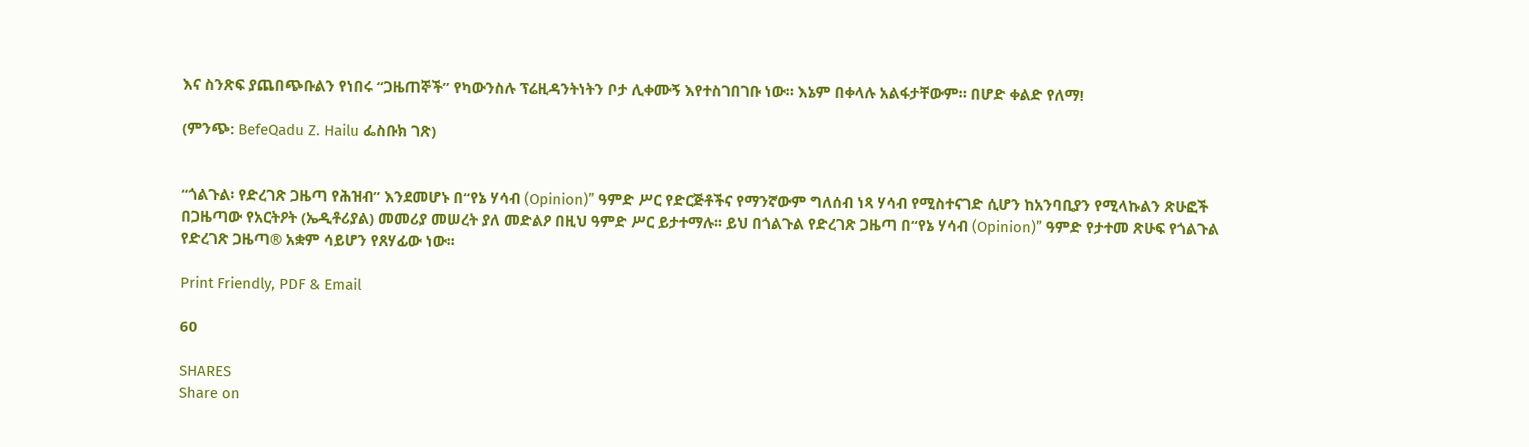እና ስንጽፍ ያጨበጭቡልን የነበሩ “ጋዜጠኞች” የካውንስሉ ፕሬዚዳንትነትን ቦታ ሊቀሙኝ እየተስገበገቡ ነው። እኔም በቀላሉ አልፋታቸውም። በሆድ ቀልድ የለማ!

(ምንጭ: BefeQadu Z. Hailu ፌስቡክ ገጽ)


“ጎልጉል፡ የድረገጽ ጋዜጣ የሕዝብ” እንደመሆኑ በ“የኔ ሃሳብ (Opinion)” ዓምድ ሥር የድርጅቶችና የማንኛውም ግለሰብ ነጻ ሃሳብ የሚስተናገድ ሲሆን ከአንባቢያን የሚላኩልን ጽሁፎች በጋዜጣው የአርትዖት (ኤዲቶሪያል) መመሪያ መሠረት ያለ መድልዖ በዚህ ዓምድ ሥር ይታተማሉ፡፡ ይህ በጎልጉል የድረገጽ ጋዜጣ በ“የኔ ሃሳብ (Opinion)” ዓምድ የታተመ ጽሁፍ የጎልጉል የድረገጽ ጋዜጣ® አቋም ሳይሆን የጸሃፊው ነው፡፡

Print Friendly, PDF & Email

60

SHARES
Share on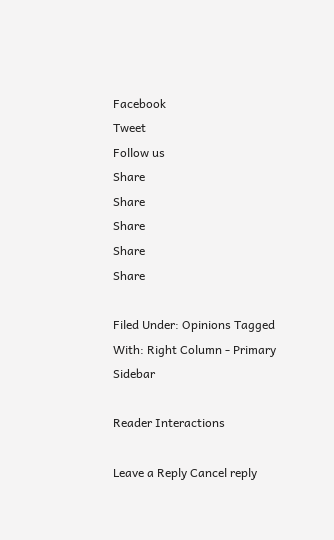Facebook
Tweet
Follow us
Share
Share
Share
Share
Share

Filed Under: Opinions Tagged With: Right Column - Primary Sidebar

Reader Interactions

Leave a Reply Cancel reply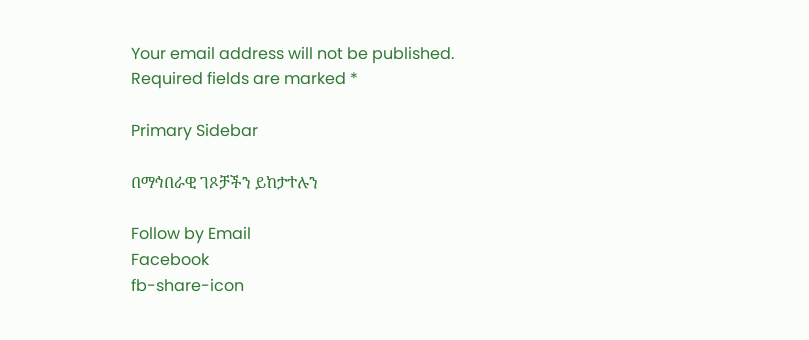Your email address will not be published. Required fields are marked *

Primary Sidebar

በማኅበራዊ ገጾቻችን ይከታተሉን

Follow by Email
Facebook
fb-share-icon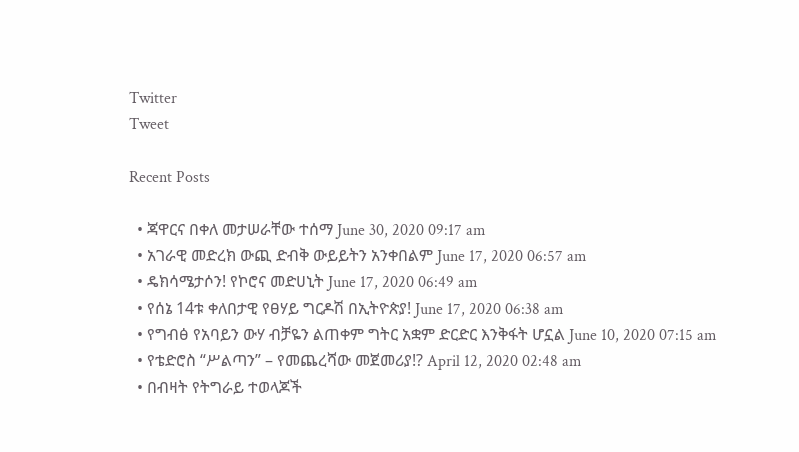Twitter
Tweet

Recent Posts

  • ጃዋርና በቀለ መታሠራቸው ተሰማ June 30, 2020 09:17 am
  • አገራዊ መድረክ ውጪ ድብቅ ውይይትን አንቀበልም June 17, 2020 06:57 am
  • ዴክሳሜታሶን! የኮሮና መድሀኒት June 17, 2020 06:49 am
  • የሰኔ 14ቱ ቀለበታዊ የፀሃይ ግርዶሽ በኢትዮጵያ! June 17, 2020 06:38 am
  • የግብፅ የአባይን ውሃ ብቻዬን ልጠቀም ግትር አቋም ድርድር እንቅፋት ሆኗል June 10, 2020 07:15 am
  • የቴድሮስ “ሥልጣን” – የመጨረሻው መጀመሪያ!? April 12, 2020 02:48 am
  • በብዛት የትግራይ ተወላጆች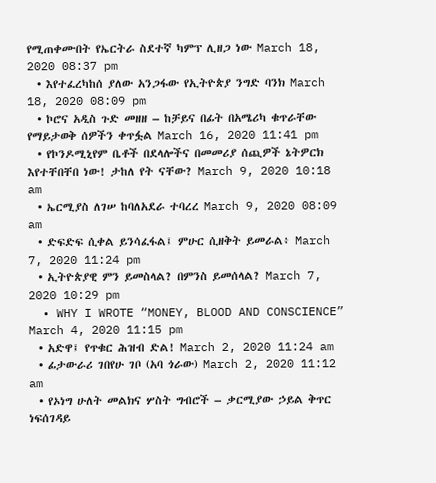የሚጠቀሙበት የኤርትራ ስደተኛ ካምፕ ሊዘጋ ነው March 18, 2020 08:37 pm
  • እየተፈረካከሰ ያለው አንጋፋው የኢትዮጵያ ንግድ ባንክ March 18, 2020 08:09 pm
  • ኮሮና አዲስ ጉድ መዘዘ – ከቻይና በፊት በአሜሪካ ቁጥራቸው የማይታወቅ ሰዎችን ቀጥፏል March 16, 2020 11:41 pm
  • የኮንዶሚኒየም ቤቶች በደላሎችና በመመሪያ ሰጪዎች ኔትዎርክ እየተቸበቸበ ነው! ታከለ የት ናቸው? March 9, 2020 10:18 am
  • ኤርሚያስ ለገሠ ከባለአደራ ተባረረ March 9, 2020 08:09 am
  • ድፍድፍ ሲቀል ይንሳፈፋል፤ ምሁር ሲዘቅት ይመራል፥ March 7, 2020 11:24 pm
  • ኢትዮጵያዊ ምን ይመስላል? በምንስ ይመሰላል? March 7, 2020 10:29 pm
  • WHY I WROTE “MONEY, BLOOD AND CONSCIENCE” March 4, 2020 11:15 pm
  • አድዋ፤ የጥቁር ሕዝብ ድል! March 2, 2020 11:24 am
  • ፊታውራሪ ገበየሁ ገቦ (አባ ጎራው) March 2, 2020 11:12 am
  • የኦነግ ሁለት መልክና ሦስት ግብሮች – ቃርሚያው ኃይል ቅጥር ነፍሰገዳይ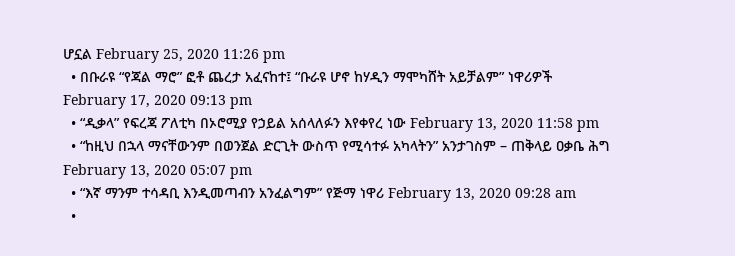ሆኗል February 25, 2020 11:26 pm
  • በቡራዩ “የጃል ማሮ” ፎቶ ጨረታ አፈናከተ፤ “ቡራዩ ሆኖ ከሃዲን ማሞካሸት አይቻልም” ነዋሪዎች February 17, 2020 09:13 pm
  • “ዲቃላ” የፍረጃ ፖለቲካ በኦሮሚያ የኃይል አሰላለፉን እየቀየረ ነው February 13, 2020 11:58 pm
  • “ከዚህ በኋላ ማናቸውንም በወንጀል ድርጊት ውስጥ የሚሳተፉ አካላትን” አንታገስም – ጠቅላይ ዐቃቤ ሕግ February 13, 2020 05:07 pm
  • “እኛ ማንም ተሳዳቢ እንዲመጣብን አንፈልግም” የጅማ ነዋሪ February 13, 2020 09:28 am
  •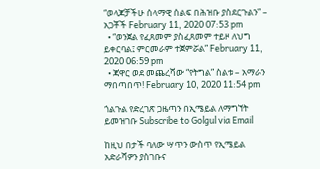“ወላጆቻችሁ ሰላማዊ ሰልፍ በሕዝቡ ያስደርጉልን” – አጋቾች February 11, 2020 07:53 pm
  • “ወንጀል የፈጸመም ያስፈጸመም ተይዞ ለህግ ይቀርባል፤ ምርመራም ተጀምሯል” February 11, 2020 06:59 pm
  • ጃዋር ወደ መጨረሻው “የትግል” ስልቱ – አማራን ማበጣበጥ! February 10, 2020 11:54 pm

ጎልጉል የድረገጽ ጋዜጣን በኢሜይል ለማግኘት ይመዝገቡ Subscribe to Golgul via Email

ከዚህ በታች ባለው ሣጥን ውስጥ የኢሜይል አድራሻዎን ያስገቡና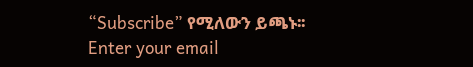“Subscribe” የሚለውን ይጫኑ፡፡
Enter your email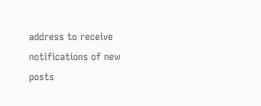address to receive notifications of new posts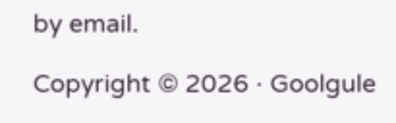by email.

Copyright © 2026 · Goolgule